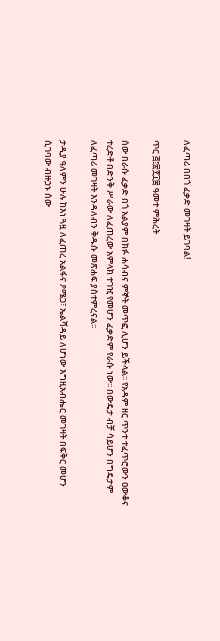ለፈጣሪ በበጎ ፈቃድ መገዛት ይገባል!

ጥር ፭፤፳፻፲፰ ዓመተ ምሕረት

ሰው በራሱ ፈቃድ በጎ አልያም በክፉ ሐሳብና ምኞት መጥፎ ሊሆን ይችላል፡፡ የአዳም ዘር ጥንተ ተፈጥሮውን ዐውቆና ተረድቶ በድንቅ ሥራው ለፈጠረው አምላክ ተገዢ የመሆን ፈቃድም የራሱ ነው፡፡ በውዴታ ብቻ ሳይሆን በግዴታም ለፈጣሪ መገዛት እንዳለብን ቅዱሱ መጽሐፍ ያስተምረናል፡፡

ታዲያ ዓለምን ሁሉ ከእነ ጓዟ ለፈጠረ አልፋና ዖሜጋ፣ ኤልሻዳይ ለሆነው እግዚአብሔር መገዛት በፍቅር መሆን ሲገባው ብዙኃኑ ሰው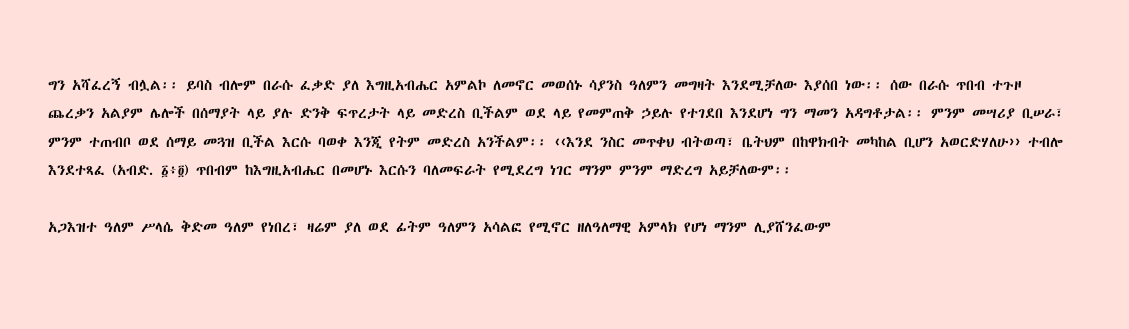ግን አሻፈረኝ ብሏል፡፡ ይባስ ብሎም በራሱ ፈቃድ ያለ እግዚአብሔር አምልኮ ለመኖር መወሰኑ ሳያንስ ዓለምን መግዛት እንደሚቻለው እያሰበ ነው፡፡ ሰው በራሱ ጥበብ ተጉዞ ጨረቃን አልያም ሌሎች በሰማያት ላይ ያሉ ድንቅ ፍጥረታት ላይ መድረስ ቢችልም ወደ ላይ የመምጠቅ ኃይሉ የተገደበ እንደሆነ ግን ማመን አዳግቶታል፡፡ ምንም መሣሪያ ቢሠራ፣ ምንም ተጠብቦ ወደ ሰማይ መጓዝ ቢችል እርሱ ባወቀ እንጂ የትም መድረስ አንችልም፡፡ ‹‹እንደ ንስር መጥቀህ ብትወጣ፣ ቤትህም በከዋክብት መካከል ቢሆን አወርድሃለሁ›› ተብሎ እንደተጻፈ (አብድ. ፩፥፬) ጥበብም ከእግዚአብሔር በመሆኑ እርሱን ባለመፍራት የሚደረግ ነገር ማንም ምንም ማድረግ አይቻለውም፡፡

አጋእዝተ ዓለም ሥላሴ ቅድመ ዓለም የነበረ፣ ዛሬም ያለ ወደ ፊትም ዓለምን አሳልፎ የሚኖር ዘለዓለማዊ አምላክ የሆነ ማንም ሊያሸንፈውም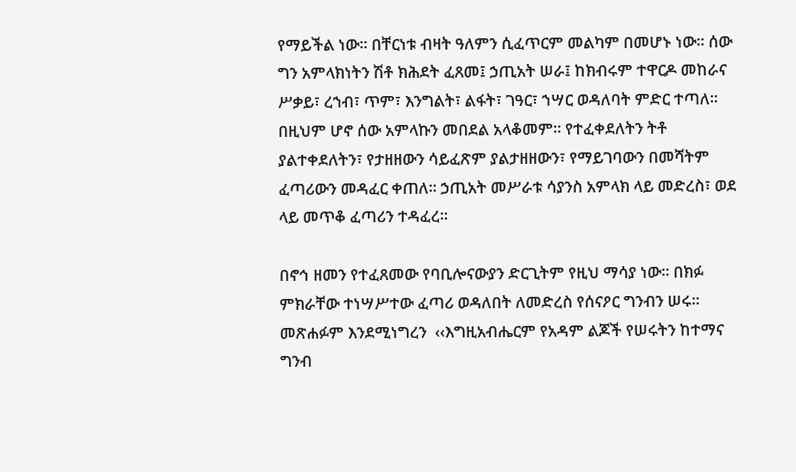የማይችል ነው፡፡ በቸርነቱ ብዛት ዓለምን ሲፈጥርም መልካም በመሆኑ ነው፡፡ ሰው ግን አምላክነትን ሽቶ ክሕደት ፈጸመ፤ ኃጢአት ሠራ፤ ከክብሩም ተዋርዶ መከራና ሥቃይ፣ ረኀብ፣ ጥም፣ እንግልት፣ ልፋት፣ ገዓር፣ ኀሣር ወዳለባት ምድር ተጣለ፡፡ በዚህም ሆኖ ሰው አምላኩን መበደል አላቆመም፡፡ የተፈቀደለትን ትቶ ያልተቀደለትን፣ የታዘዘውን ሳይፈጽም ያልታዘዘውን፣ የማይገባውን በመሻትም ፈጣሪውን መዳፈር ቀጠለ፡፡ ኃጢአት መሥራቱ ሳያንስ አምላክ ላይ መድረስ፣ ወደ ላይ መጥቆ ፈጣሪን ተዳፈረ፡፡

በኖኅ ዘመን የተፈጸመው የባቢሎናውያን ድርጊትም የዚህ ማሳያ ነው፡፡ በክፉ ምክራቸው ተነሣሥተው ፈጣሪ ወዳለበት ለመድረስ የሰናዖር ግንብን ሠሩ፡፡ መጽሐፉም እንደሚነግረን  ‹‹እግዚአብሔርም የአዳም ልጆች የሠሩትን ከተማና ግንብ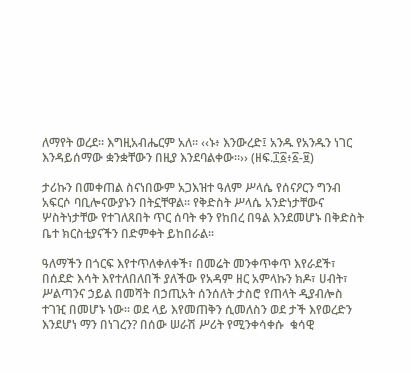ለማየት ወረደ። እግዚአብሔርም አለ። ‹‹ኑ፥ እንውረድ፤ አንዱ የአንዱን ነገር እንዳይሰማው ቋንቋቸውን በዚያ እንደባልቀው።›› (ዘፍ.፲፩፥፩-፱)

ታሪኩን በመቀጠል ስናነበውም አጋእዝተ ዓለም ሥላሴ የሰናዖርን ግንብ አፍርሶ ባቢሎናውያኑን በትኗቸዋል፡፡ የቅድስት ሥላሴ አንድነታቸውና ሦስትነታቸው የተገለጸበት ጥር ሰባት ቀን የከበረ በዓል እንደመሆኑ በቅድስት ቤተ ክርስቲያናችን በድምቀት ይከበራል፡፡

ዓለማችን በጎርፍ እየተጥለቀለቀች፣ በመሬት መንቀጥቀጥ እየራደች፣ በሰደድ እሳት እየተለበለበች ያለችው የአዳም ዘር አምላኩን ክዶ፣ ሀብት፣ ሥልጣንና ኃይል በመሻት በኃጢአት ሰንሰለት ታስሮ የጠላት ዲያብሎስ ተገዢ በመሆኑ ነው፡፡ ወደ ላይ እየመጠቅን ሲመለስን ወደ ታች እየወረድን እንደሆነ ማን በነገረን? በሰው ሠራሽ ሥሪት የሚንቀሳቀሱ  ቁሳዊ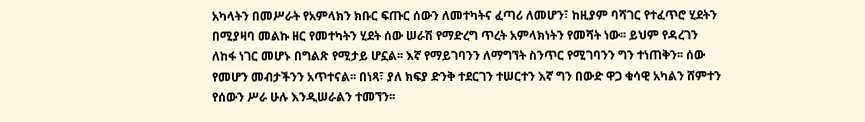አካላትን በመሥራት የአምላክን ክቡር ፍጡር ሰውን ለመተካትና ፈጣሪ ለመሆን፣ ከዚያም ባሻገር የተፈጥሮ ሂደትን በሚያዛባ መልኩ ዘር የመተካትን ሂደት ሰው ሠራሽ የማድረግ ጥረት አምላክነትን የመሻት ነው፡፡ ይህም የዳረገን ለከፋ ነገር መሆኑ በግልጽ የሚታይ ሆኗል፡፡ እኛ የማይገባንን ለማግኘት ስንጥር የሚገባንን ግን ተነጠቅን፡፡ ሰው የመሆን መብታችንን አጥተናል፡፡ በነጻ፣ ያለ ክፍያ ድንቅ ተደርገን ተሠርተን እኛ ግን በውድ ዋጋ ቁሳዊ አካልን ሸምተን የሰውን ሥራ ሁሉ እንዲሠራልን ተመኘን፡፡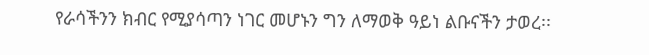የራሳችንን ክብር የሚያሳጣን ነገር መሆኑን ግን ለማወቅ ዓይነ ልቡናችን ታወረ፡፡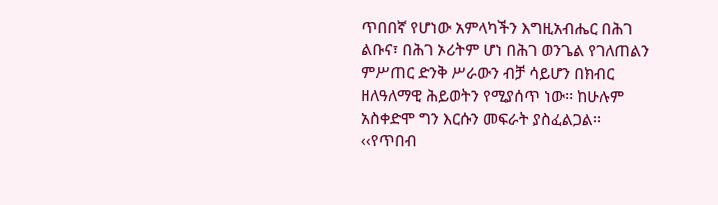ጥበበኛ የሆነው አምላካችን እግዚአብሔር በሕገ ልቡና፣ በሕገ ኦሪትም ሆነ በሕገ ወንጌል የገለጠልን ምሥጠር ድንቅ ሥራውን ብቻ ሳይሆን በክብር ዘለዓለማዊ ሕይወትን የሚያሰጥ ነው፡፡ ከሁሉም አስቀድሞ ግን እርሱን መፍራት ያስፈልጋል፡፡ ‹‹የጥበብ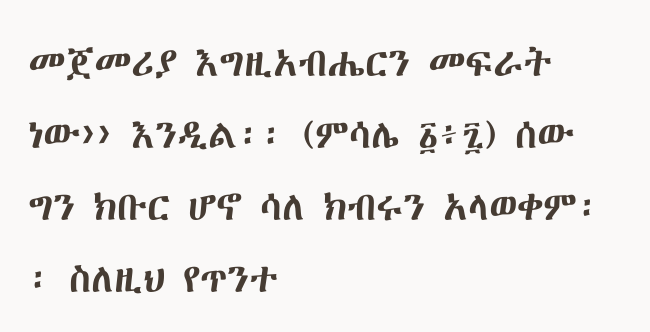መጀመሪያ እግዚአብሔርን መፍራት ነው›› እንዲል፡፡ (ምሳሌ ፩፥፯) ሰው ግን ክቡር ሆኖ ሳለ ክብሩን አላወቀም፡፡ ስለዚህ የጥንተ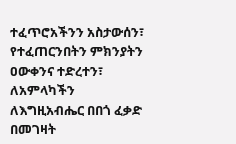ተፈጥሮአችንን አስታውሰን፣ የተፈጠርንበትን ምክንያትን ዐውቀንና ተድረተን፣ ለአምላካችን ለእግዚአብሔር በበጎ ፈቃድ በመገዛት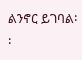ልንኖር ይገባል፡፡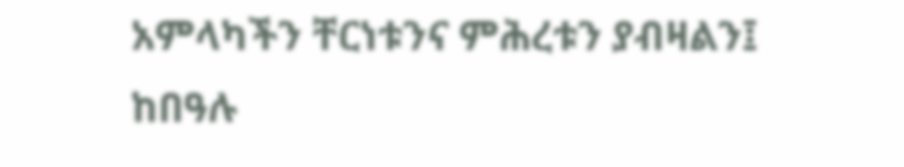አምላካችን ቸርነቱንና ምሕረቱን ያብዛልን፤ ከበዓሉ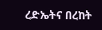ረድኤትና በረከት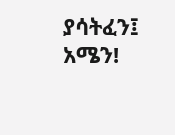ያሳትፈን፤ አሜን!